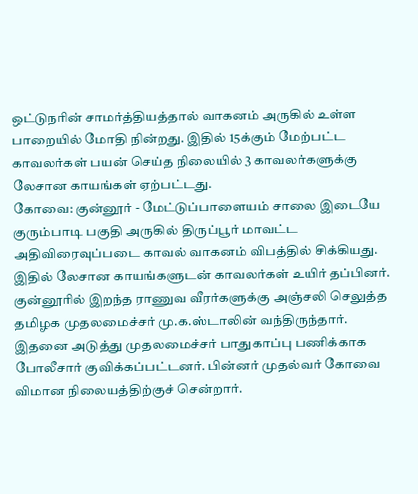ஒட்டுநரின் சாமர்த்தியத்தால் வாகனம் அருகில் உள்ள பாறையில் மோதி நின்றது. இதில் 15க்கும் மேற்பட்ட காவலர்கள் பயன் செய்த நிலையில் 3 காவலர்களுக்கு லேசான காயங்கள் ஏற்பட்டது.
கோவை: குன்னூர் - மேட்டுப்பாளையம் சாலை இடையே குரும்பாடி பகுதி அருகில் திருப்பூர் மாவட்ட அதிவிரைவுப்படை காவல் வாகனம் விபத்தில் சிக்கியது. இதில் லேசான காயங்களுடன் காவலர்கள் உயிர் தப்பினர்.
குன்னூரில் இறந்த ராணுவ வீரர்களுக்கு அஞ்சலி செலுத்த தமிழக முதலமைச்சர் மு.க.ஸ்டாலின் வந்திருந்தார். இதனை அடுத்து முதலமைச்சர் பாதுகாப்பு பணிக்காக போலீசார் குவிக்கப்பட்டனர். பின்னர் முதல்வர் கோவை விமான நிலையத்திற்குச் சென்றார்.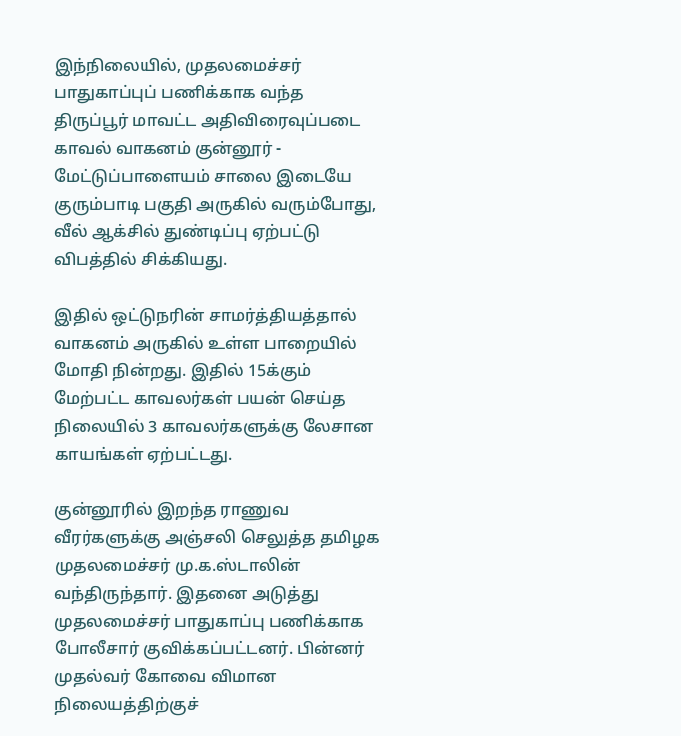இந்நிலையில், முதலமைச்சர் பாதுகாப்புப் பணிக்காக வந்த திருப்பூர் மாவட்ட அதிவிரைவுப்படை காவல் வாகனம் குன்னூர் - மேட்டுப்பாளையம் சாலை இடையே குரும்பாடி பகுதி அருகில் வரும்போது, வீல் ஆக்சில் துண்டிப்பு ஏற்பட்டு விபத்தில் சிக்கியது.

இதில் ஒட்டுநரின் சாமர்த்தியத்தால் வாகனம் அருகில் உள்ள பாறையில் மோதி நின்றது. இதில் 15க்கும் மேற்பட்ட காவலர்கள் பயன் செய்த நிலையில் 3 காவலர்களுக்கு லேசான காயங்கள் ஏற்பட்டது.

குன்னூரில் இறந்த ராணுவ வீரர்களுக்கு அஞ்சலி செலுத்த தமிழக முதலமைச்சர் மு.க.ஸ்டாலின் வந்திருந்தார். இதனை அடுத்து முதலமைச்சர் பாதுகாப்பு பணிக்காக போலீசார் குவிக்கப்பட்டனர். பின்னர் முதல்வர் கோவை விமான நிலையத்திற்குச்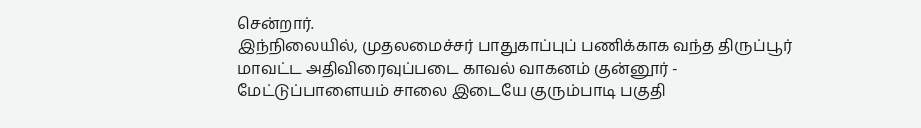சென்றார்.
இந்நிலையில், முதலமைச்சர் பாதுகாப்புப் பணிக்காக வந்த திருப்பூர் மாவட்ட அதிவிரைவுப்படை காவல் வாகனம் குன்னூர் - மேட்டுப்பாளையம் சாலை இடையே குரும்பாடி பகுதி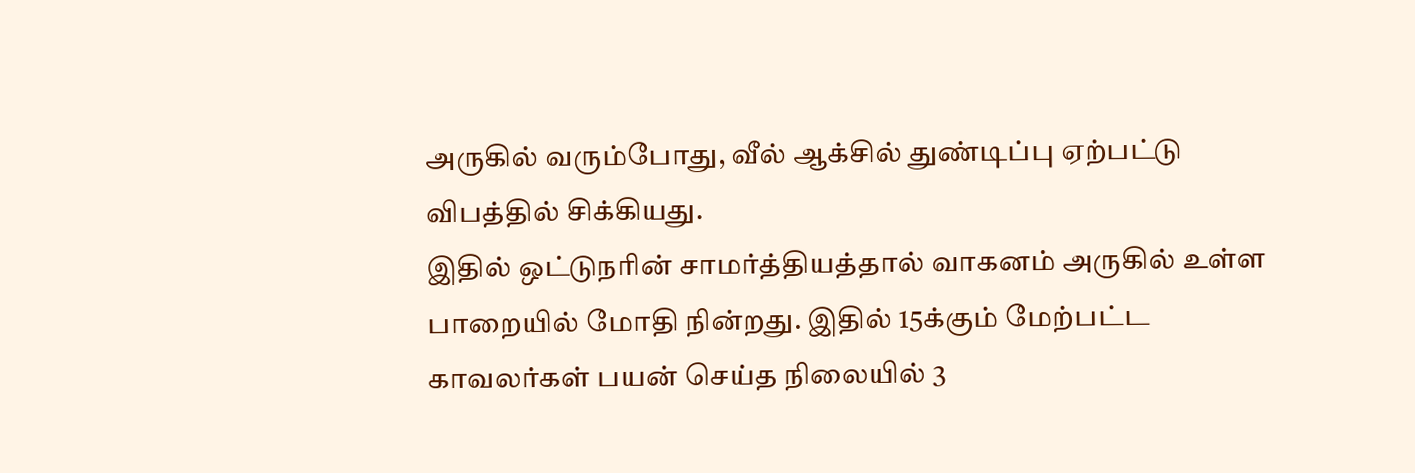அருகில் வரும்போது, வீல் ஆக்சில் துண்டிப்பு ஏற்பட்டு விபத்தில் சிக்கியது.
இதில் ஒட்டுநரின் சாமர்த்தியத்தால் வாகனம் அருகில் உள்ள பாறையில் மோதி நின்றது. இதில் 15க்கும் மேற்பட்ட காவலர்கள் பயன் செய்த நிலையில் 3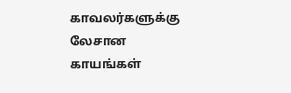காவலர்களுக்கு லேசான காயங்கள்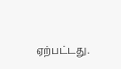ஏற்பட்டது.